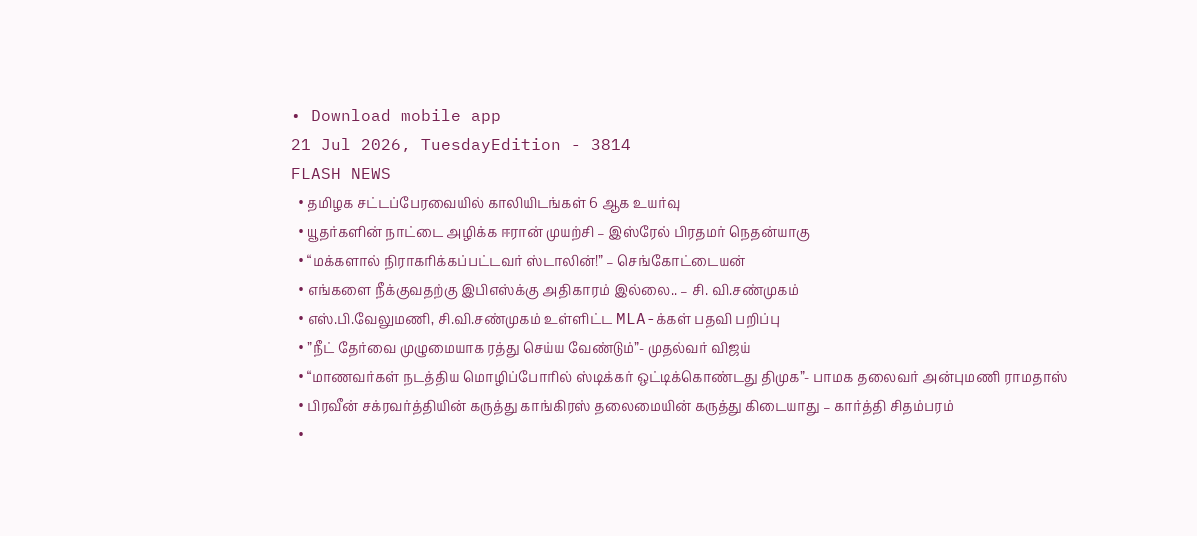• Download mobile app
21 Jul 2026, TuesdayEdition - 3814
FLASH NEWS
  • தமிழக சட்டப்பேரவையில் காலியிடங்கள் 6 ஆக உயர்வு
  • யூதர்களின் நாட்டை அழிக்க ஈரான் முயற்சி – இஸ்ரேல் பிரதமர் நெதன்யாகு
  • “மக்களால் நிராகரிக்கப்பட்டவர் ஸ்டாலின்!” – செங்கோட்டையன்
  • எங்களை நீக்குவதற்கு இபிஎஸ்க்கு அதிகாரம் இல்லை.. – சி. வி.சண்முகம்
  • எஸ்.பி.வேலுமணி, சி.வி.சண்முகம் உள்ளிட்ட MLA-க்கள் பதவி பறிப்பு
  • ”நீட் தேர்வை முழுமையாக ரத்து செய்ய வேண்டும்”- முதல்வர் விஜய்
  • “மாணவர்கள் நடத்திய மொழிப்போரில் ஸ்டிக்கர் ஒட்டிக்கொண்டது திமுக”- பாமக தலைவர் அன்புமணி ராமதாஸ்
  • பிரவீன் சக்ரவர்த்தியின் கருத்து காங்கிரஸ் தலைமையின் கருத்து கிடையாது – கார்த்தி சிதம்பரம்
  •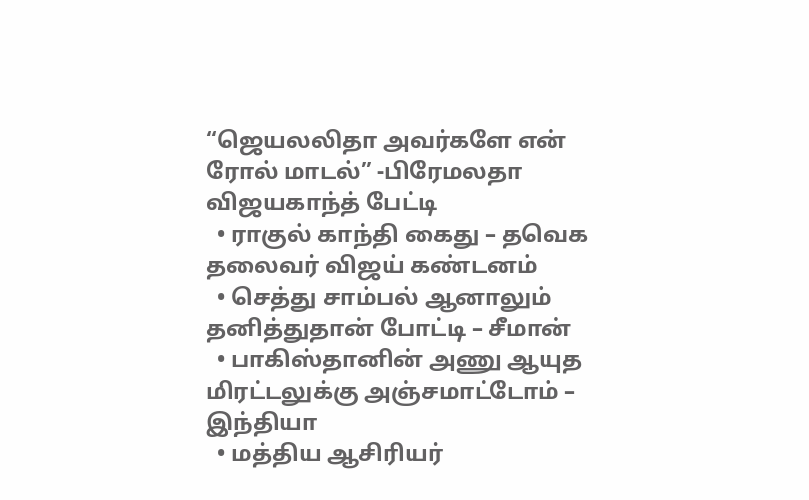“ஜெயலலிதா அவர்களே என் ரோல் மாடல்” -பிரேமலதா விஜயகாந்த் பேட்டி
  • ராகுல் காந்தி கைது – தவெக தலைவர் விஜய் கண்டனம்
  • செத்து சாம்பல் ஆனாலும் தனித்துதான் போட்டி – சீமான்
  • பாகிஸ்தானின் அணு ஆயுத மிரட்டலுக்கு அஞ்சமாட்டோம் – இந்தியா
  • மத்திய ஆசிரியர்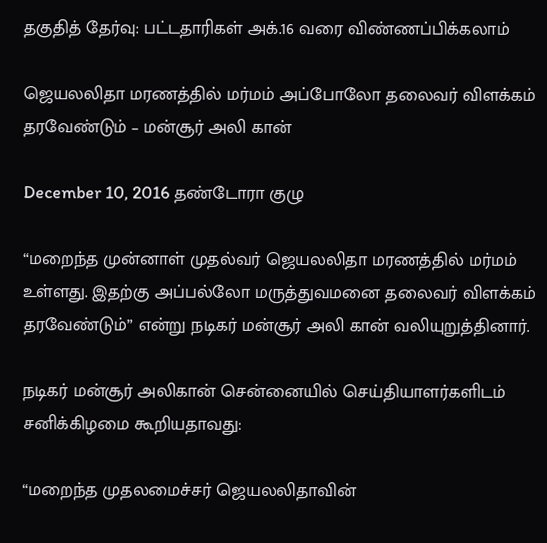தகுதித் தேர்வு: பட்டதாரிகள் அக்.16 வரை விண்ணப்பிக்கலாம்

ஜெயலலிதா மரணத்தில் மர்மம் அப்போலோ தலைவர் விளக்கம் தரவேண்டும் – மன்சூர் அலி கான்

December 10, 2016 தண்டோரா குழு

“மறைந்த முன்னாள் முதல்வர் ஜெயலலிதா மரணத்தில் மர்மம் உள்ளது. இதற்கு அப்பல்லோ மருத்துவமனை தலைவர் விளக்கம் தரவேண்டும்” என்று நடிகர் மன்சூர் அலி கான் வலியுறுத்தினார்.

நடிகர் மன்சூர் அலிகான் சென்னையில் செய்தியாளர்களிடம் சனிக்கிழமை கூறியதாவது:

“மறைந்த முதலமைச்சர் ஜெயலலிதாவின்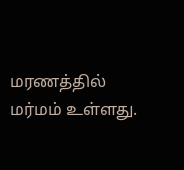மரணத்தில் மர்மம் உள்ளது.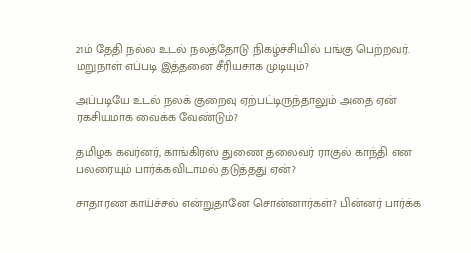21ம் தேதி நல்ல உடல் நலத்தோடு நிகழ்ச்சியில் பங்கு பெற்றவர். மறுநாள் எப்படி இத்தனை சீரியசாக முடியும்?

அப்படியே உடல் நலக் குறைவு ஏற்பட்டிருந்தாலும் அதை ஏன் ரகசியமாக வைக்க வேண்டும்?

தமிழக கவர்னர், காங்கிரஸ் துணை தலைவர் ராகுல் காந்தி என பலரையும் பார்க்கவிடாமல் தடுத்தது ஏன்?

சாதாரண காய்ச்சல் என்றுதானே சொன்னார்கள்? பின்னர் பார்க்க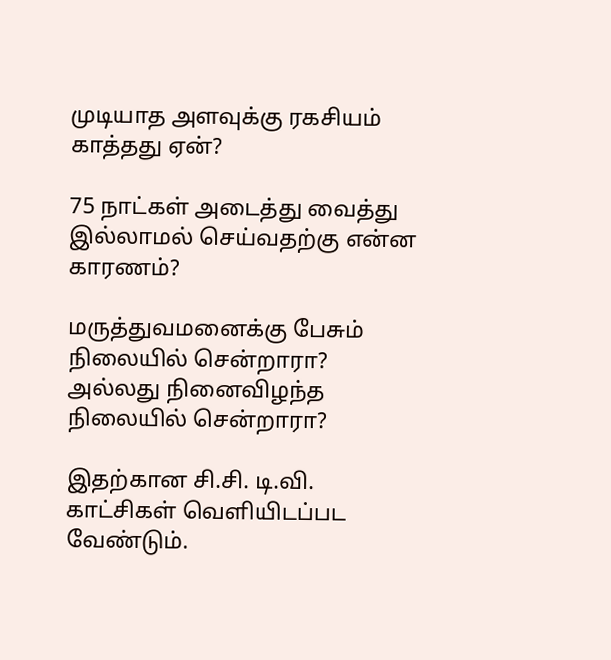முடியாத அளவுக்கு ரகசியம் காத்தது ஏன்?

75 நாட்கள் அடைத்து வைத்து இல்லாமல் செய்வதற்கு என்ன காரணம்?

மருத்துவமனைக்கு பேசும் நிலையில் சென்றாரா? அல்லது நினைவிழந்த நிலையில் சென்றாரா?

இதற்கான சி.சி. டி.வி. காட்சிகள் வெளியிடப்பட வேண்டும்.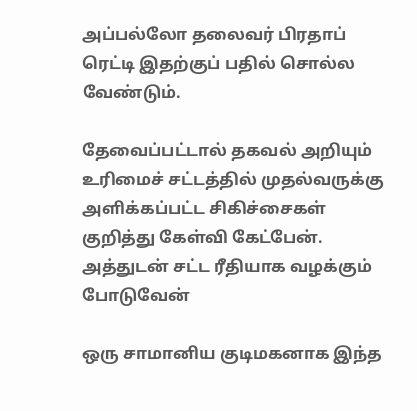அப்பல்லோ தலைவர் பிரதாப் ரெட்டி இதற்குப் பதில் சொல்ல வேண்டும்.

தேவைப்பட்டால் தகவல் அறியும் உரிமைச் சட்டத்தில் முதல்வருக்கு அளிக்கப்பட்ட சிகிச்சைகள் குறித்து கேள்வி கேட்பேன். அத்துடன் சட்ட ரீதியாக வழக்கும் போடுவேன்

ஒரு சாமானிய குடிமகனாக இந்த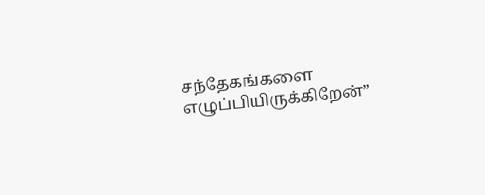சந்தேகங்களை எழுப்பியிருக்கிறேன்”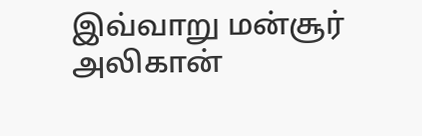இவ்வாறு மன்சூர் அலிகான்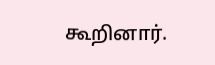கூறினார்.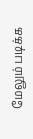மேலும் படிக்க